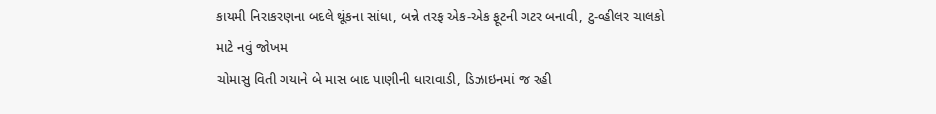કાયમી નિરાકરણના બદલે થૂંકના સાંધા, બન્ને તરફ એક-એક ફૂટની ગટર બનાવી, ટુ-વ્હીલર ચાલકો માટે નવું જોખમ
ચોમાસુ વિતી ગયાને બે માસ બાદ પાણીની ધારાવાડી, ડિઝાઇનમાં જ રહી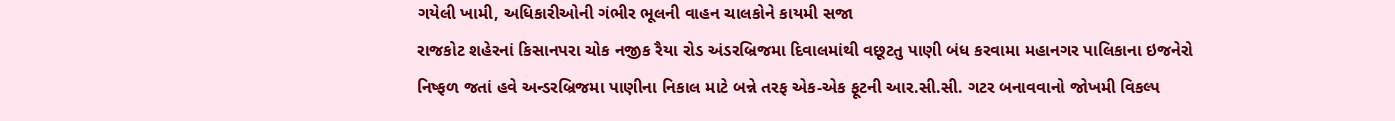ગયેલી ખામી, અધિકારીઓની ગંભીર ભૂલની વાહન ચાલકોને કાયમી સજા
રાજકોટ શહેરનાં કિસાનપરા ચોક નજીક રૈયા રોડ અંડરબ્રિજમા દિવાલમાંથી વછૂટતુ પાણી બંધ કરવામા મહાનગર પાલિકાના ઇજનેરો નિષ્ફળ જતાં હવે અન્ડરબ્રિજમા પાણીના નિકાલ માટે બન્ને તરફ એક-એક ફૂટની આર.સી.સી. ગટર બનાવવાનો જોખમી વિકલ્પ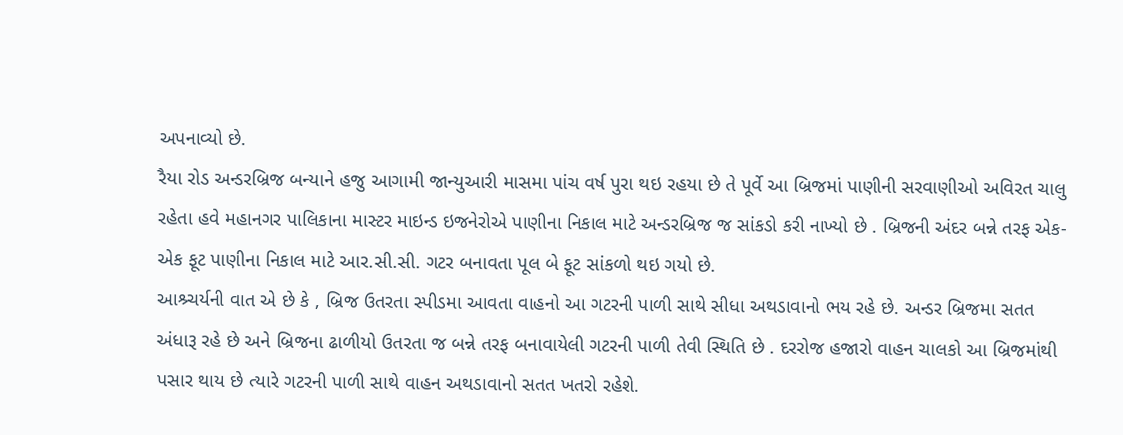અપનાવ્યો છે.
રૈયા રોડ અન્ડરબ્રિજ બન્યાને હજુ આગામી જાન્યુઆરી માસમા પાંચ વર્ષ પુરા થઇ રહયા છે તે પૂર્વે આ બ્રિજમાં પાણીની સરવાણીઓ અવિરત ચાલુ રહેતા હવે મહાનગર પાલિકાના માસ્ટર માઇન્ડ ઇજનેરોએ પાણીના નિકાલ માટે અન્ડરબ્રિજ જ સાંકડો કરી નાખ્યો છે . બ્રિજની અંદર બન્ને તરફ એક-એક ફૂટ પાણીના નિકાલ માટે આર.સી.સી. ગટર બનાવતા પૂલ બે ફૂટ સાંકળો થઇ ગયો છે.
આશ્ર્ચર્યની વાત એ છે કે , બ્રિજ ઉતરતા સ્પીડમા આવતા વાહનો આ ગટરની પાળી સાથે સીધા અથડાવાનો ભય રહે છે. અન્ડર બ્રિજમા સતત અંધારૂ રહે છે અને બ્રિજના ઢાળીયો ઉતરતા જ બન્ને તરફ બનાવાયેલી ગટરની પાળી તેવી સ્થિતિ છે . દરરોજ હજારો વાહન ચાલકો આ બ્રિજમાંથી પસાર થાય છે ત્યારે ગટરની પાળી સાથે વાહન અથડાવાનો સતત ખતરો રહેશે.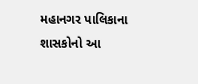મહાનગર પાલિકાના શાસકોનો આ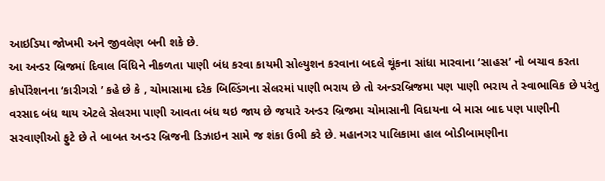આઇડિયા જોખમી અને જીવલેણ બની શકે છે.
આ અન્ડર બ્રિજમાં દિવાલ વિંધિને નીકળતા પાણી બંધ કરવા કાયમી સોલ્યુશન કરવાના બદલે થૂંકના સાંધા મારવાના ‘સાહસ’ નો બચાવ કરતા કોર્પોરેશનના ‘કારીગરો ’ કહે છે કે , ચોમાસામા દરેક બિલ્ડિંગના સેલરમાં પાણી ભરાય છે તો અન્ડરબ્રિજમા પણ પાણી ભરાય તે સ્વાભાવિક છે પરંતુ વરસાદ બંધ થાય એટલે સેલરમા પાણી આવતા બંધ થઇ જાય છે જયારે અન્ડર બ્રિજમા ચોમાસાની વિદાયના બે માસ બાદ પણ પાણીની સરવાણીઓ ફુટે છે તે બાબત અન્ડર બ્રિજની ડિઝાઇન સામે જ શંકા ઉભી કરે છે. મહાનગર પાલિકામા હાલ બોડીબામણીના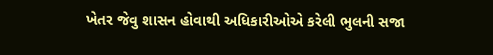ખેતર જેવુ શાસન હોવાથી અધિકારીઓએ કરેલી ભુલની સજા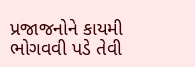પ્રજાજનોને કાયમી ભોગવવી પડે તેવી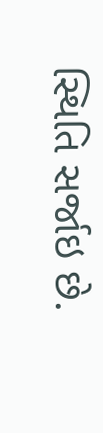સ્થિતિ સર્જાઇ છે.